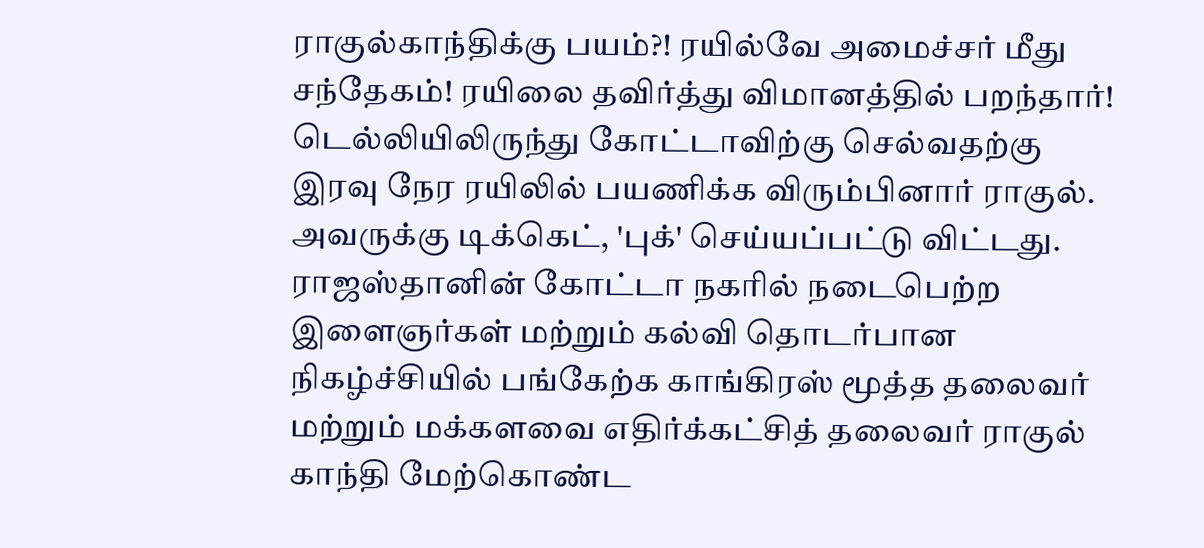ராகுல்காந்திக்கு பயம்?! ரயில்வே அமைச்சர் மீது சந்தேகம்! ரயிலை தவிர்த்து விமானத்தில் பறந்தார்!
டெல்லியிலிருந்து கோட்டாவிற்கு செல்வதற்கு இரவு நேர ரயிலில் பயணிக்க விரும்பினார் ராகுல். அவருக்கு டிக்கெட், 'புக்' செய்யப்பட்டு விட்டது.
ராஜஸ்தானின் கோட்டா நகரில் நடைபெற்ற இளைஞர்கள் மற்றும் கல்வி தொடர்பான நிகழ்ச்சியில் பங்கேற்க காங்கிரஸ் மூத்த தலைவர் மற்றும் மக்களவை எதிர்க்கட்சித் தலைவர் ராகுல் காந்தி மேற்கொண்ட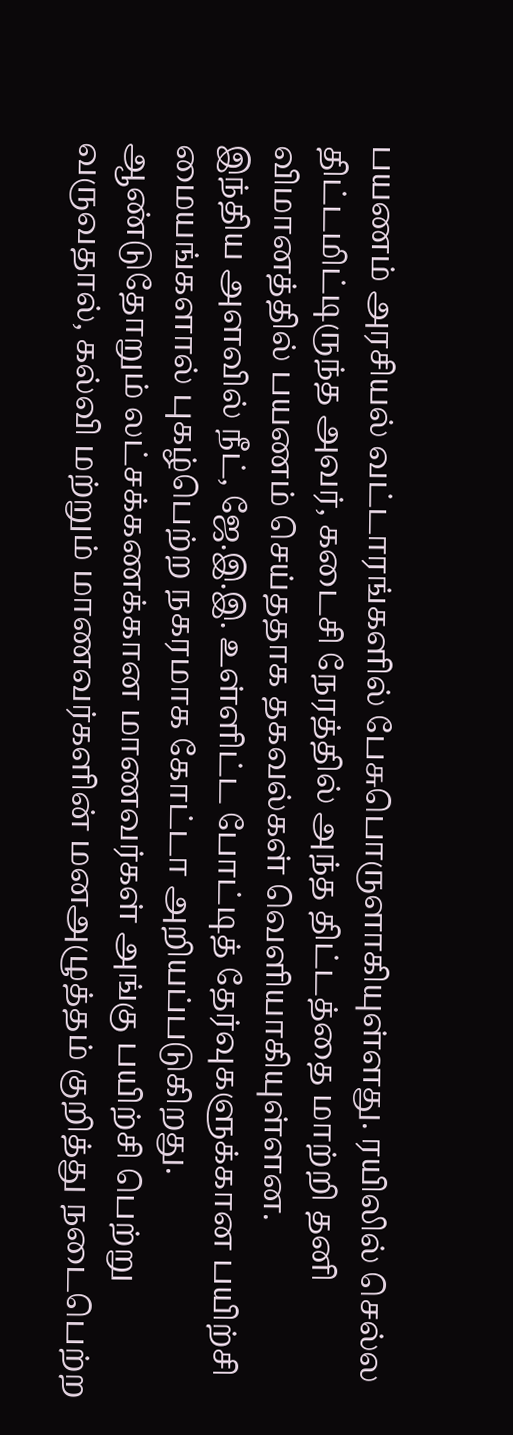பயணம் அரசியல் வட்டாரங்களில் பேசுபொருளாகியுள்ளது. ரயிலில் செல்ல திட்டமிட்டிருந்த அவர், கடைசி நேரத்தில் அந்த திட்டத்தை மாற்றி தனி விமானத்தில் பயணம் செய்ததாக தகவல்கள் வெளியாகியுள்ளன.
இந்திய அளவில் நீட், ஜே.இ.இ. உள்ளிட்ட போட்டித் தேர்வுகளுக்கான பயிற்சி மையங்களால் புகழ்பெற்ற நகரமாக கோட்டா அறியப்படுகிறது. ஆண்டுதோறும் லட்சக்கணக்கான மாணவர்கள் அங்கு பயிற்சி பெற்று வருவதால், கல்வி மற்றும் மாணவர்களின் மனஅழுத்தம் குறித்து நடைபெற்ற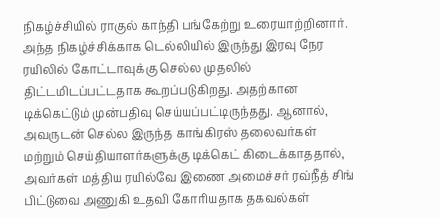நிகழ்ச்சியில் ராகுல் காந்தி பங்கேற்று உரையாற்றினார்.
அந்த நிகழ்ச்சிக்காக டெல்லியில் இருந்து இரவு நேர ரயிலில் கோட்டாவுக்கு செல்ல முதலில் திட்டமிடப்பட்டதாக கூறப்படுகிறது. அதற்கான டிக்கெட்டும் முன்பதிவு செய்யப்பட்டிருந்தது. ஆனால், அவருடன் செல்ல இருந்த காங்கிரஸ் தலைவர்கள் மற்றும் செய்தியாளர்களுக்கு டிக்கெட் கிடைக்காததால், அவர்கள் மத்திய ரயில்வே இணை அமைச்சர் ரவ்நீத் சிங் பிட்டுவை அணுகி உதவி கோரியதாக தகவல்கள்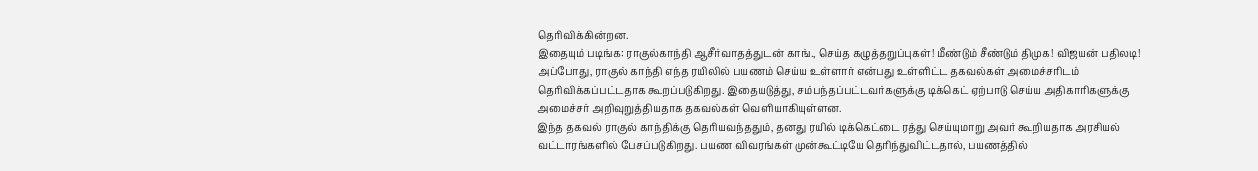தெரிவிக்கின்றன.
இதையும் படிங்க: ராகுல்காந்தி ஆசீர்வாதத்துடன் காங்., செய்த கழுத்தறுப்புகள்! மீண்டும் சீண்டும் திமுக! விஜயன் பதிலடி!
அப்போது, ராகுல் காந்தி எந்த ரயிலில் பயணம் செய்ய உள்ளார் என்பது உள்ளிட்ட தகவல்கள் அமைச்சரிடம் தெரிவிக்கப்பட்டதாக கூறப்படுகிறது. இதையடுத்து, சம்பந்தப்பட்டவர்களுக்கு டிக்கெட் ஏற்பாடு செய்ய அதிகாரிகளுக்கு அமைச்சர் அறிவுறுத்தியதாக தகவல்கள் வெளியாகியுள்ளன.
இந்த தகவல் ராகுல் காந்திக்கு தெரியவந்ததும், தனது ரயில் டிக்கெட்டை ரத்து செய்யுமாறு அவர் கூறியதாக அரசியல் வட்டாரங்களில் பேசப்படுகிறது. பயண விவரங்கள் முன்கூட்டியே தெரிந்துவிட்டதால், பயணத்தில்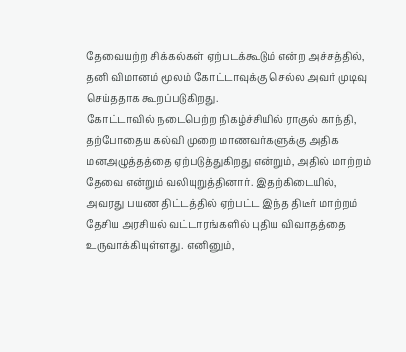தேவையற்ற சிக்கல்கள் ஏற்படக்கூடும் என்ற அச்சத்தில், தனி விமானம் மூலம் கோட்டாவுக்கு செல்ல அவர் முடிவு செய்ததாக கூறப்படுகிறது.
கோட்டாவில் நடைபெற்ற நிகழ்ச்சியில் ராகுல் காந்தி, தற்போதைய கல்வி முறை மாணவர்களுக்கு அதிக மனஅழுத்தத்தை ஏற்படுத்துகிறது என்றும், அதில் மாற்றம் தேவை என்றும் வலியுறுத்தினார். இதற்கிடையில், அவரது பயண திட்டத்தில் ஏற்பட்ட இந்த திடீர் மாற்றம் தேசிய அரசியல் வட்டாரங்களில் புதிய விவாதத்தை உருவாக்கியுள்ளது. எனினும்,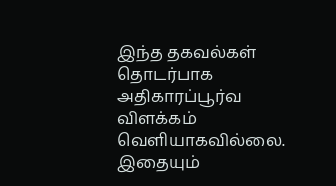இந்த தகவல்கள் தொடர்பாக அதிகாரப்பூர்வ விளக்கம் வெளியாகவில்லை.
இதையும்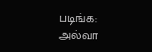படிங்க: அல்வா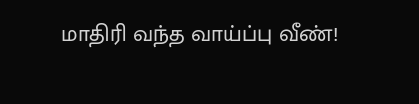மாதிரி வந்த வாய்ப்பு வீண்!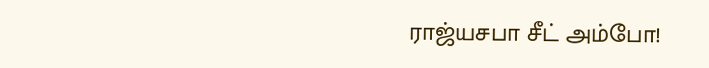ராஜ்யசபா சீட் அம்போ!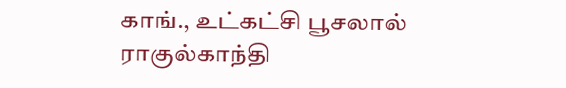காங்., உட்கட்சி பூசலால் ராகுல்காந்தி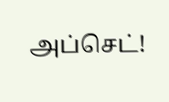அப்செட்!